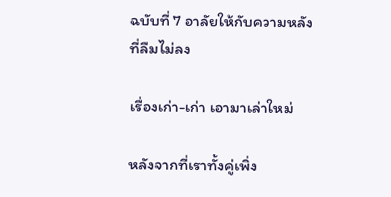ฉบับที่ 7 อาลัยให้กับความหลัง ที่ลืมไม่ลง

เรื่องเก่า-เก่า เอามาเล่าใหม่

หลังจากที่เราทั้งคู่เพิ่ง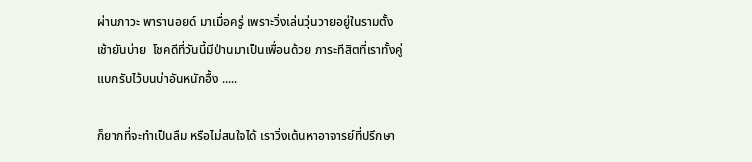ผ่านภาวะ พารานอยด์ มาเมื่อครู่ เพราะวิ่งเล่นวุ่นวายอยู่ในรามตั้งเช้ายันบ่าย  โชคดีที่วันนี้มีป่านมาเป็นเพื่อนด้วย ภาระทีสิตที่เราทั้งคู่แบกรับไว้บนบ่าอันหนักอื้ง .....

ก็ยากที่จะทำเป็นลืม หรือไม่สนใจได้ เราวิ่งเต้นหาอาจารย์ที่ปรึกษา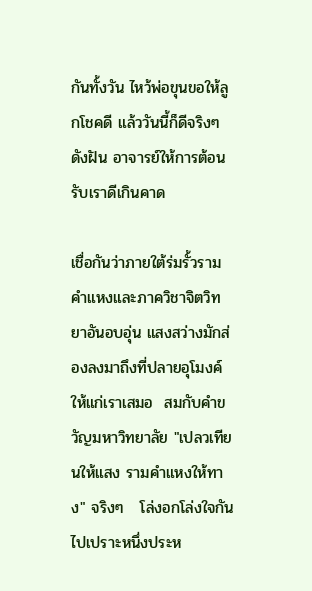กันทั้งวัน ไหว้พ่อขุนขอให้ลูกโชคดี แล้ววันนี้ก็ดีจริงๆดังฝัน อาจารย์ให้การต้อนรับเราดีเกินคาด

เชื่อกันว่าภายใต้ร่มรั้วรามคำแหงและภาควิชาจิตวิทยาอันอบอุ่น แสงสว่างมักส่องลงมาถึงที่ปลายอุโมงค์ ให้แก่เราเสมอ  สมกับคำขวัญมหาวิทยาลัย "เปลวเทียนให้แสง รามคำแหงให้ทาง" จริงๆ   โล่งอกโล่งใจกันไปเปราะหนึ่งประห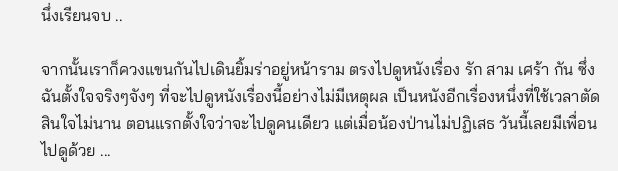นึ่งเรียนจบ ..

จากนั้นเราก็ควงแขนกันไปเดินยิ้มร่าอยู่หน้าราม ตรงไปดูหนังเรื่อง รัก สาม เศร้า กัน ซึ่งฉันตั้งใจจริงๆจังๆ ที่จะไปดูหนังเรื่องนี้อย่างไม่มีเหตุผล เป็นหนังอีกเรื่องหนึ่งที่ใช้เวลาตัดสินใจไม่นาน ตอนแรกตั้งใจว่าจะไปดูคนเดียว แต่เมื่อน้องป่านไม่ปฏิเสธ วันนี้เลยมีเพื่อนไปดูด้วย ...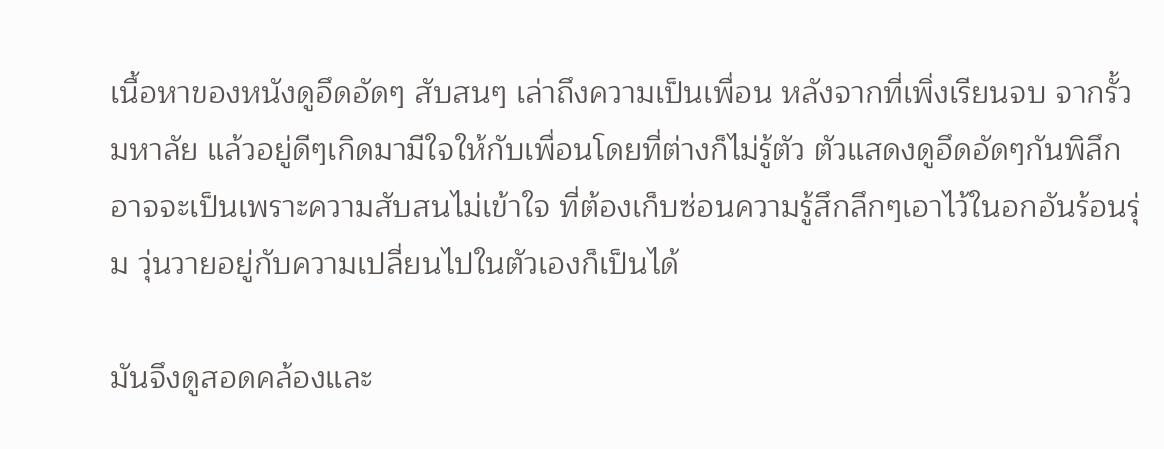เนื้อหาของหนังดูอึดอัดๆ สับสนๆ เล่าถึงความเป็นเพื่อน หลังจากที่เพิ่งเรียนจบ จากรั้วมหาลัย แล้วอยู่ดีๆเกิดมามีใจให้กับเพื่อนโดยที่ต่างก็ไม่รู้ตัว ตัวแสดงดูอึดอัดๆกันพิลึก อาจจะเป็นเพราะความสับสนไม่เข้าใจ ที่ต้องเก็บซ่อนความรู้สึกลึกๆเอาไว้ในอกอันร้อนรุ่ม วุ่นวายอยู่กับความเปลี่ยนไปในตัวเองก็เป็นได้

มันจึงดูสอดคล้องและ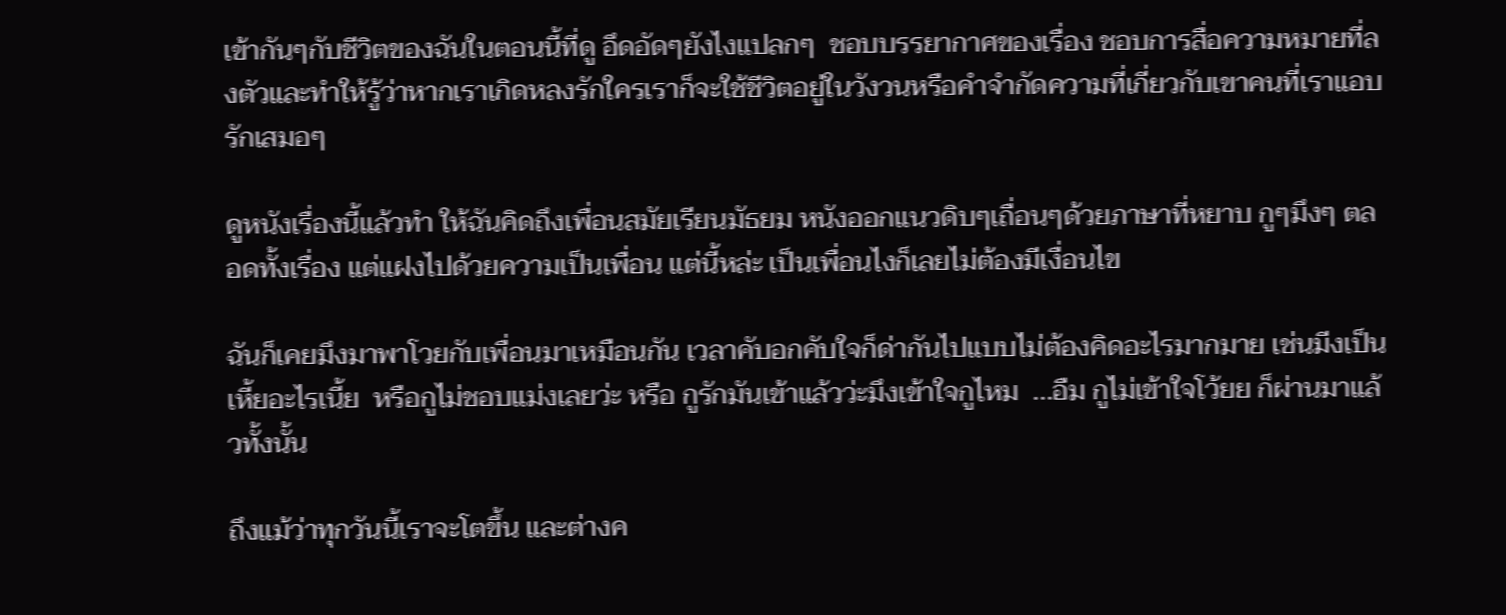เข้ากันๆกับชีวิตของฉันในตอนนี้ที่ดู อึดอัดๆยังไงแปลกๆ  ชอบบรรยากาศของเรื่อง ชอบการสื่อความหมายที่ลงตัวและทำให้รู้ว่าหากเราเกิดหลงรักใครเราก็จะใช้ชีวิตอยู่ในวังวนหรือคำจำกัดความที่เกี่ยวกับเขาคนที่เราแอบรักเสมอๆ

ดูหนังเรื่องนี้แล้วทำ ให้ฉันคิดถึงเพื่อนสมัยเรียนมัธยม หนังออกแนวดิบๆเถื่อนๆด้วยภาษาที่หยาบ กูๆมึงๆ ตลอดทั้งเรื่อง แต่แฝงไปด้วยความเป็นเพื่อน แต่นี้หล่ะ เป็นเพื่อนไงก็เลยไม่ต้องมีเงื่อนไข

ฉันก็เคยมึงมาพาโวยกับเพื่อนมาเหมือนกัน เวลาคับอกคับใจก็ด่ากันไปแบบไม่ต้องคิดอะไรมากมาย เช่นมีงเป็นเหี้ยอะไรเนี้ย  หรือกูไม่ชอบแม่งเลยว่ะ หรือ กูรักมันเข้าแล้วว่ะมึงเข้าใจกูไหม  ...อืม กูไม่เข้าใจโว้ยย ก็ผ่านมาแล้วทั้งนั้น

ถึงแม้ว่าทุกวันนี้เราจะโตขึ้น และต่างค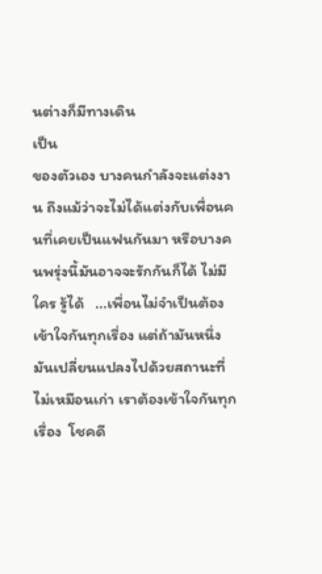นต่างก็มีทางเดิน
เป็น
ของตัวเอง บางคนกำลังจะแต่งงาน ถึงแม้ว่าจะไม่ได้แต่งกับเพื่อนคนที่เคยเป็นแฟนกันมา หรือบางคนพรุ่งนี้มันอาจจะรักกันก็ได้ ไม่มีใคร รู้ได้   ...เพื่อนไม่จำเป็นต้องเข้าใจกันทุกเรื่อง แต่ถ้ามันหนึ่งมันเปลี่ยนแปลงไปด้วยสถานะที่ไม่เหมือนเก่า เราต้องเข้าใจกันทุกเรื่อง  โชคดี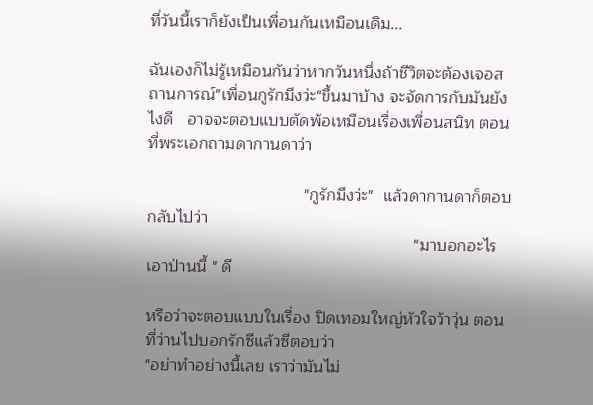ที่วันนี้เราก็ยังเป็นเพื่อนกันเหมือนเดิม...

ฉันเองก็ไม่รู้เหมือนกันว่าหากวันหนึ่งถ้าชีวิตจะต้องเจอสถานการณ์"เพื่อนกูรักมึงว่ะ"ขึ้นมาบ้าง จะจัดการกับมันยังไงดี   อาจจะตอบแบบตัดพ้อเหมือนเรื่องเพื่อนสนิท ตอนที่พระเอกถามดากานดาว่า

                                  "กูรักมึงว่ะ"  แล้วดากานดาก็ตอบกลับไปว่า
                                                          "มาบอกอะไรเอาป่านนี้ " ดี

หรือว่าจะตอบแบบในเรื่อง ปิดเทอมใหญ่หัวใจว้าวุ่น ตอนที่ว่านไปบอกรักซีแล้วซีตอบว่า
"อย่าทำอย่างนี้เลย เราว่ามันไม่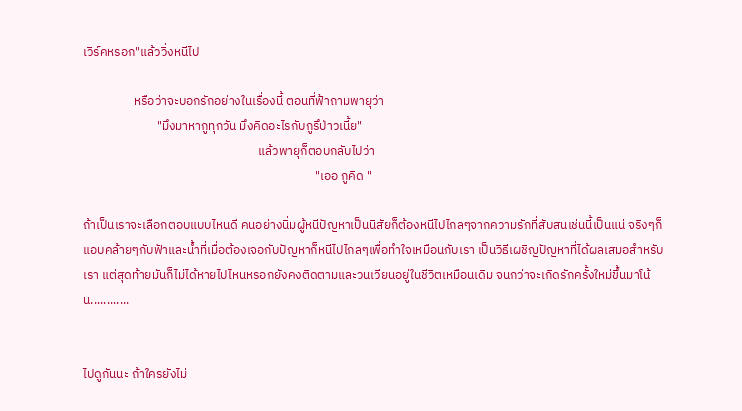เวิร์คหรอก"แล้ววิ่งหนีไป

                  หรือว่าจะบอกรักอย่างในเรื่องนี้ ตอนที่ฟ้าถามพายุว่า
                          "มึงมาหากูทุกวัน มึงคิดอะไรกับกูรึป่าวเนี้ย"
                                                              แล้วพายุก็ตอบกลับไปว่า
                                                                                  "เออ กูคิด "

ถ้าเป็นเราจะเลือกตอบแบบไหนดี คนอย่างนิ่มผู้หนีปัญหาเป็นนิสัยก็ต้องหนีไปไกลๆจากความรักที่สับสนเช่นนี้เป็นแน่ จริงๆก็แอบคล้ายๆกับฟัาและน้ำที่เมื่อต้องเจอกับปัญหาก็หนีไปไกลๆเพื่อทำใจเหมือนกับเรา เป็นวิธีเผชิญปัญหาที่ได้ผลเสมอสำหรับเรา แต่สุดท้ายมันก็ไม่ได้หายไปไหนหรอกยังคงติดตามและวนเวียนอยู่ในชีวิตเหมือนเดิม จนกว่าจะเกิดรักครั้งใหม่ขึ้นมาโน้น............


ไปดูกันนะ ถ้าใครยังไม่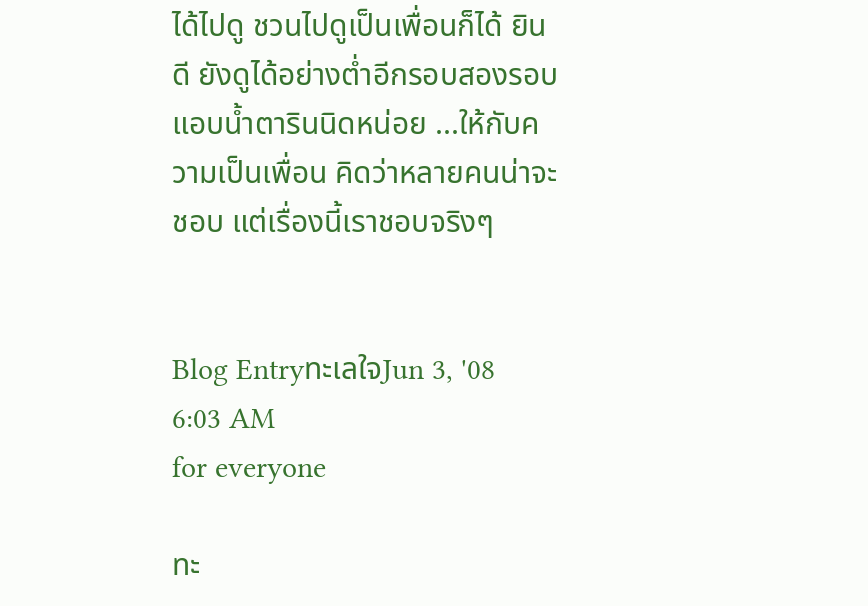ได้ไปดู ชวนไปดูเป็นเพื่อนก็ได้ ยินดี ยังดูได้อย่างต่ำอีกรอบสองรอบ แอบน้ำตารินนิดหน่อย ...ให้กับความเป็นเพื่อน คิดว่าหลายคนน่าจะชอบ แต่เรื่องนี้เราชอบจริงๆ


Blog EntryทะเลใจJun 3, '08 6:03 AM
for everyone

ทะ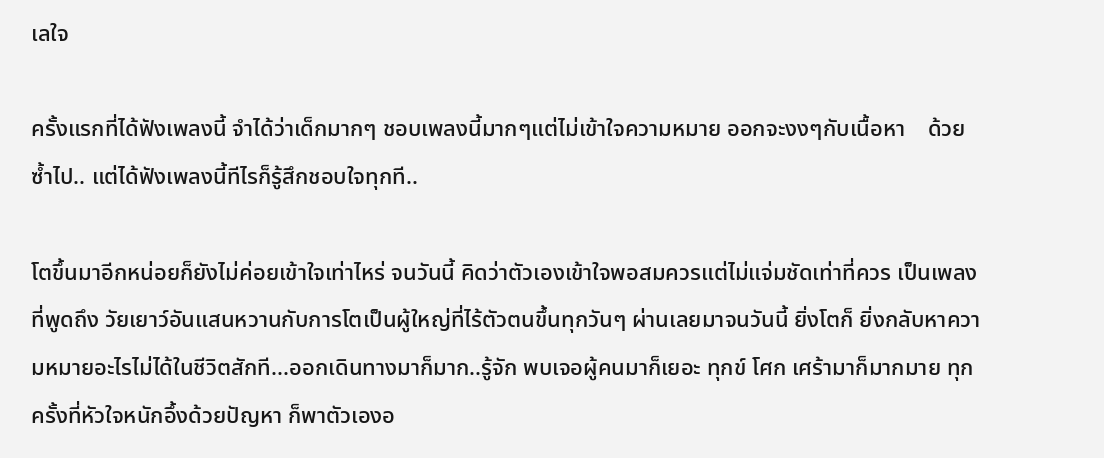เลใจ

ครั้งแรกที่ได้ฟังเพลงนี้ จำได้ว่าเด็กมากๆ ชอบเพลงนี้มากๆแต่ไม่เข้าใจความหมาย ออกจะงงๆกับเนื้อหา    ด้วยซ้ำไป.. แต่ได้ฟังเพลงนี้ทีไรก็รู้สึกชอบใจทุกที..

โตขึ้นมาอีกหน่อยก็ยังไม่ค่อยเข้าใจเท่าไหร่ จนวันนี้ คิดว่าตัวเองเข้าใจพอสมควรแต่ไม่แจ่มชัดเท่าที่ควร เป็นเพลงที่พูดถึง วัยเยาว์อันแสนหวานกับการโตเป็นผู้ใหญ่ที่ไร้ตัวตนขึ้นทุกวันๆ ผ่านเลยมาจนวันนี้ ยิ่งโตก็ ยิ่งกลับหาความหมายอะไรไม่ได้ในชีวิตสักที...ออกเดินทางมาก็มาก..รู้จัก พบเจอผู้คนมาก็เยอะ ทุกข์ โศก เศร้ามาก็มากมาย ทุกครั้งที่หัวใจหนักอึ้งด้วยปัญหา ก็พาตัวเองอ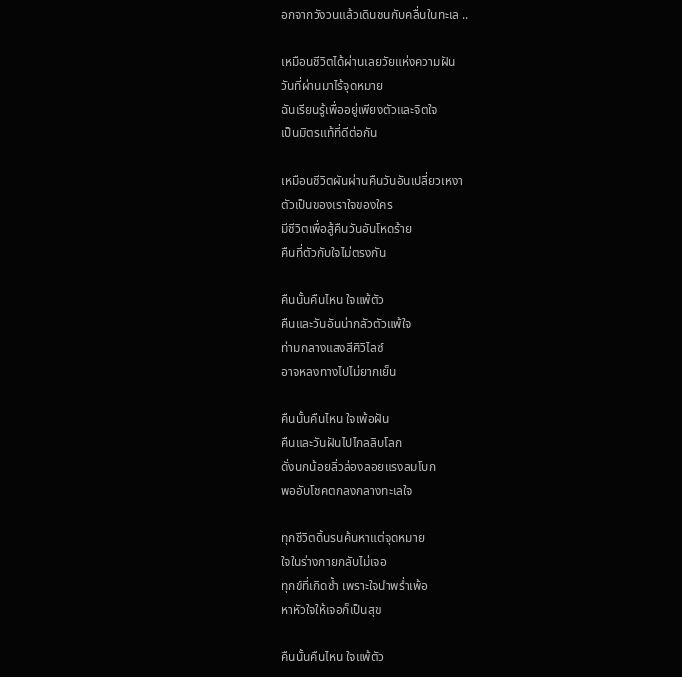อกจากวังวนแล้วเดินชนกับคลื่นในทะเล ..

เหมือนชีวิตได้ผ่านเลยวัยแห่งความฝัน
วันที่ผ่านมาไร้จุดหมาย
ฉันเรียนรู้เพื่ออยู่เพียงตัวและจิตใจ
เป็นมิตรแท้ที่ดีต่อกัน

เหมือนชีวิตผันผ่านคืนวันอันเปลี่ยวเหงา
ตัวเป็นของเราใจของใคร
มีชีวิตเพื่อสู้คืนวันอันโหดร้าย
คืนที่ตัวกับใจไม่ตรงกัน

คืนนั้นคืนไหน ใจแพ้ตัว
คืนและวันอันน่ากลัวตัวแพ้ใจ
ท่ามกลางแสงสีศิวิไลซ์
อาจหลงทางไปไม่ยากเย็น

คืนนั้นคืนไหน ใจเพ้อฝัน
คืนและวันฝันไปไกลลิบโลก
ดั่งนกน้อยลิ่วล่องลอยแรงลมโบก
พออับโชคตกลงกลางทะเลใจ

ทุกชีวิตดิ้นรนค้นหาแต่จุดหมาย
ใจในร่างกายกลับไม่เจอ
ทุกข์ที่เกิดซ้ำ เพราะใจนำพร่ำเพ้อ
หาหัวใจให้เจอก็เป็นสุข

คืนนั้นคืนไหน ใจแพ้ตัว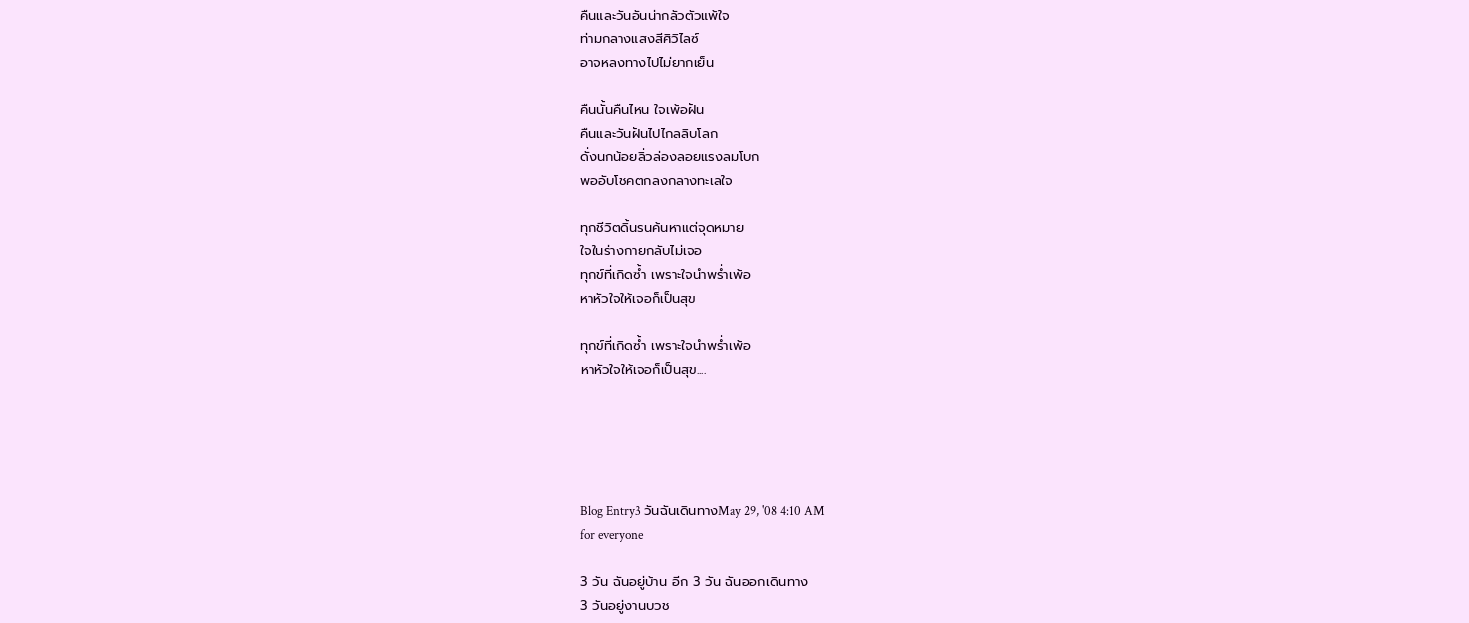คืนและวันอันน่ากลัวตัวแพ้ใจ
ท่ามกลางแสงสีศิวิไลซ์
อาจหลงทางไปไม่ยากเย็น

คืนนั้นคืนไหน ใจเพ้อฝัน
คืนและวันฝันไปไกลลิบโลก
ดั่งนกน้อยลิ่วล่องลอยแรงลมโบก
พออับโชคตกลงกลางทะเลใจ

ทุกชีวิตดิ้นรนค้นหาแต่จุดหมาย
ใจในร่างกายกลับไม่เจอ
ทุกข์ที่เกิดซ้ำ เพราะใจนำพร่ำเพ้อ
หาหัวใจให้เจอก็เป็นสุข

ทุกข์ที่เกิดซ้ำ เพราะใจนำพร่ำเพ้อ
หาหัวใจให้เจอก็เป็นสุข....





Blog Entry3 วันฉันเดินทางMay 29, '08 4:10 AM
for everyone

3 วัน ฉันอยู่บ้าน อีก 3 วัน ฉันออกเดินทาง
3 วันอยู่งานบวช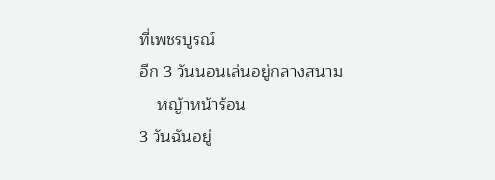ที่เพชรบูรณ์
อีก 3 วันนอนเล่นอยู่กลางสนาม
    หญ้าหน้าร้อน
3 วันฉันอยู่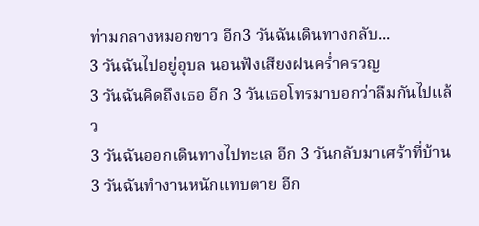ท่ามกลางหมอกขาว อีก3 วันฉันเดินทางกลับ...
3 วันฉันไปอยู่อุบล นอนฟังเสียงฝนคร่ำครวญ
3 วันฉันคิดถึงเธอ อีก 3 วันเธอโทรมาบอกว่าลืมกันไปแล้ว
3 วันฉันออกเดินทางไปทะเล อีก 3 วันกลับมาเศร้าที่บ้าน
3 วันฉันทำงานหนักแทบตาย อีก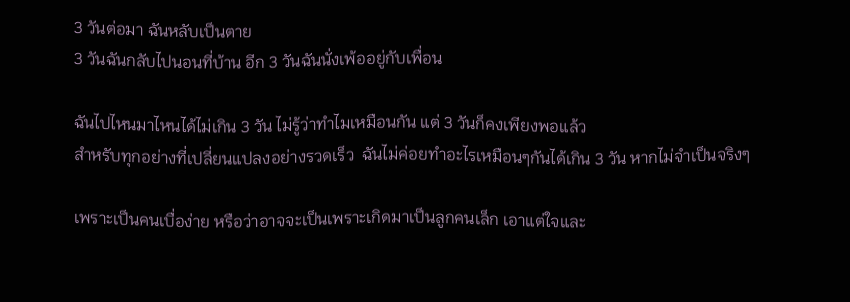3 วันต่อมา ฉันหลับเป็นตาย
3 วันฉันกลับไปนอนที่บ้าน อีก 3 วันฉันนั่งเพ้ออยู่กับเพื่อน

ฉันไปไหนมาไหนได้ไม่เกิน 3 วัน ไม่รู้ว่าทำไมเหมือนกัน แต่ 3 วันก็คงเพียงพอแล้ว
สำหรับทุกอย่างที่เปลี่ยนแปลงอย่างรวดเร็ว  ฉันไม่ค่อยทำอะไรเหมือนๆกันได้เกิน 3 วัน หากไม่จำเป็นจริงๆ

เพราะเป็นคนเบื่อง่าย หรือว่าอาจจะเป็นเพราะเกิดมาเป็นลูกคนเล็ก เอาแต่ใจและ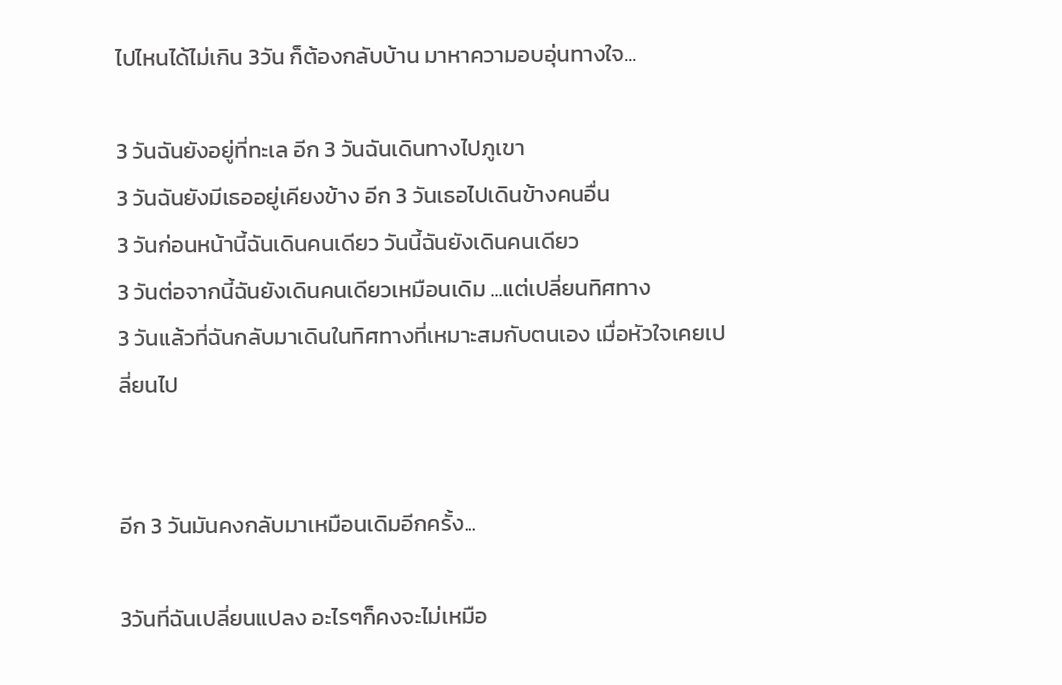ไปไหนได้ไม่เกิน 3วัน ก็ต้องกลับบ้าน มาหาความอบอุ่นทางใจ...

3 วันฉันยังอยู่ที่ทะเล อีก 3 วันฉันเดินทางไปภูเขา
3 วันฉันยังมีเธออยู่เคียงข้าง อีก 3 วันเธอไปเดินข้างคนอื่น
3 วันก่อนหน้านี้ฉันเดินคนเดียว วันนี้ฉันยังเดินคนเดียว
3 วันต่อจากนี้ฉันยังเดินคนเดียวเหมือนเดิม ...แต่เปลี่ยนทิศทาง
3 วันแล้วที่ฉันกลับมาเดินในทิศทางที่เหมาะสมกับตนเอง เมื่อหัวใจเคยเปลี่ยนไป


อีก 3 วันมันคงกลับมาเหมือนเดิมอีกครั้ง...

3วันที่ฉันเปลี่ยนแปลง อะไรๆก็คงจะไม่เหมือ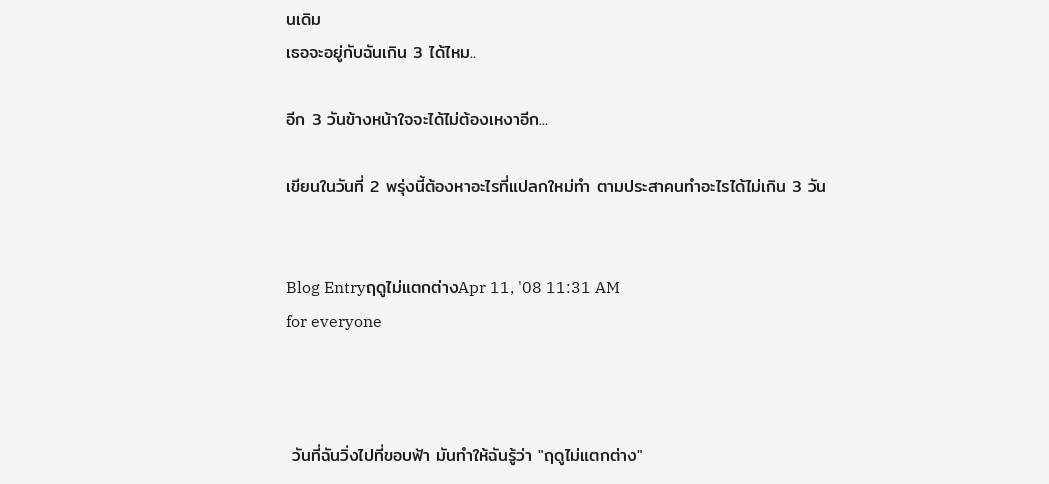นเดิม
เธอจะอยู่กับฉันเกิน 3 ได้ไหม..

อีก 3 วันข้างหน้าใจจะได้ไม่ต้องเหงาอีก...

เขียนในวันที่ 2 พรุ่งนี้ต้องหาอะไรที่แปลกใหม่ทำ ตามประสาคนทำอะไรได้ไม่เกิน 3 วัน


Blog Entryฤดูไม่แตกต่างApr 11, '08 11:31 AM
for everyone



 วันที่ฉันวิ่งไปที่ขอบฟ้า มันทำให้ฉันรู้ว่า "ฤดูไม่แตกต่าง"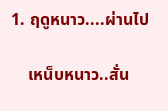1. ฤดูหนาว....ผ่านไป

    เหน็บหนาว..สั่น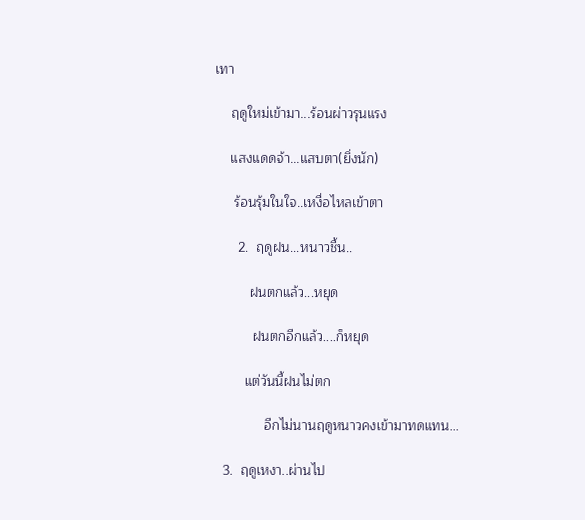เทา

    ฤดูใหม่เข้ามา...ร้อนผ่าวรุนแรง

    แสงแดดจ้า...แสบตา(ยิ่งนัก)

     ร้อนรุ้มในใจ..เหงื่อไหลเข้าตา

      2.  ฤดูฝน...หนาวชื้น..

         ฝนตกแล้ว...หยุด

          ฝนตกอีกแล้ว....ก็หยุด

        แต่วันนี้ฝนไม่ตก

             อีกไม่นานฤดูหนาวคงเข้ามาทดแทน...

  3.  ฤดูเหงา..ผ่านไป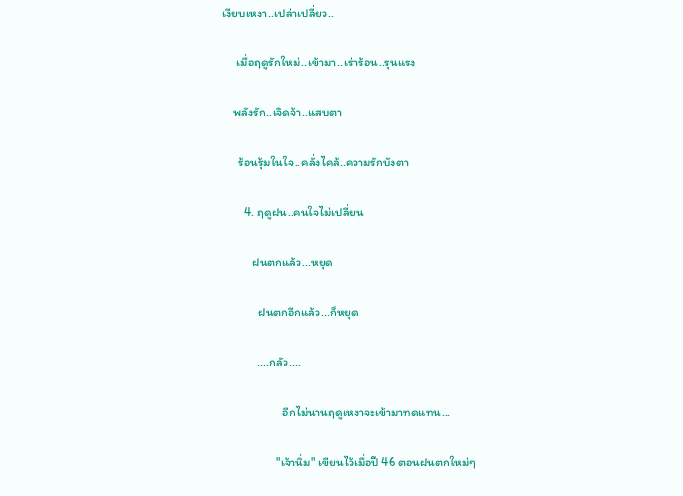เงียบเหงา..เปล่าเปลี่ยว..

     เมื่อฤดูรักใหม่..เข้ามา..เร่าร้อน..รุนแรง

    พลังรัก..เจิดจ้า..แสบตา

      ร้อนรุ้มในใจ..คลั่งไคล้..ความรักบังตา

        4. ฤดูฝน..คนใจไม่เปลี่ยน

           ฝนตกแล้ว...หยุด

             ฝนตกอีกแล้ว...ก็หยุด

             ....กลัว....

                      อีกไม่นานฤดูเหงาจะเข้ามาทดแทน...

                    "เจ้านิ่ม" เขียนไว้เมื่อปี 46 ตอนฝนตกใหม่ๆ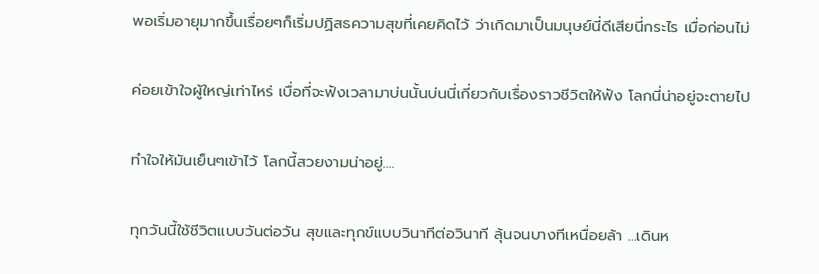พอเริ่มอายุมากขึ้นเรื่อยๆก็เริ่มปฏิสธความสุขที่เคยคิดไว้ ว่าเกิดมาเป็นมนุษย์นี่ดีเสียนี่กระไร เมื่อก่อนไม่

ค่อยเข้าใจผู้ใหญ่เท่าไหร่ เบื่อที่จะฟังเวลามาบ่นนั้นบ่นนี่เกี่ยวกับเรื่องราวชีวิตให้ฟัง โลกนี่น่าอยู่จะตายไป

ทำใจให้มันเย็นๆเข้าไว้ โลกนี้สวยงามน่าอยู่....

ทุกวันนี้ใช้ชีวิตแบบวันต่อวัน สุขและทุกข์แบบวินาทีต่อวินาที ลุ้นจนบางทีเหนื่อยล้า ...เดินห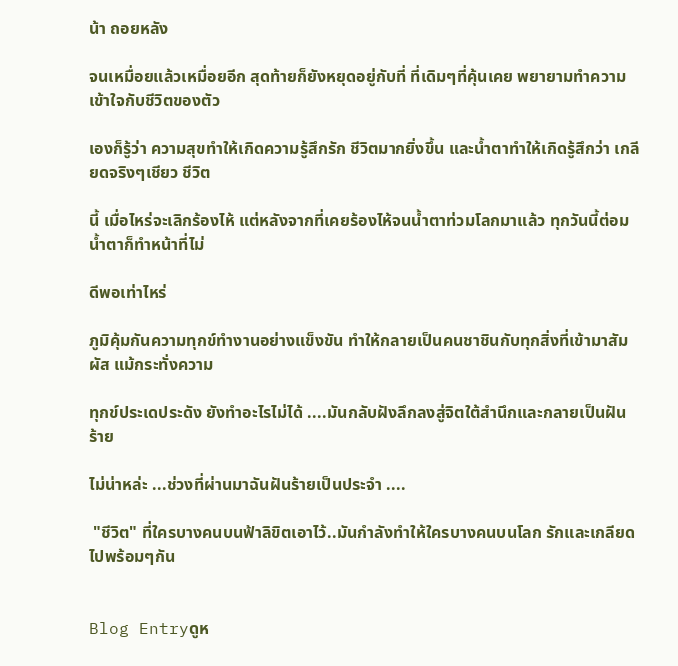น้า ถอยหลัง

จนเหมื่อยแล้วเหมื่อยอีก สุดท้ายก็ยังหยุดอยู่กับที่ ที่เดิมๆที่คุ้นเคย พยายามทำความเข้าใจกับชีวิตของตัว

เองก็รู้ว่า ความสุขทำให้เกิดความรู้สึกรัก ชีวิตมากยิ่งขึ้น และน้ำตาทำให้เกิดรู้สึกว่า เกลียดจริงๆเชียว ชีวิต

นี้ เมื่อไหร่จะเลิกร้องไห้ แต่หลังจากที่เคยร้องไห้จนน้ำตาท่วมโลกมาแล้ว ทุกวันนี้ต่อมน้ำตาก็ทำหน้าที่ไม่

ดีพอเท่าไหร่

ภูมิคุ้มกันความทุกข์ทำงานอย่างแข็งขัน ทำให้กลายเป็นคนชาชินกับทุกสิ่งที่เข้ามาสัมผัส แม้กระทั่งความ

ทุกข์ประเดประดัง ยังทำอะไรไม่ได้ ....มันกลับฝังลึกลงสู่จิตใต้สำนึกและกลายเป็นฝันร้าย

ไม่น่าหล่ะ ...ช่วงที่ผ่านมาฉันฝันร้ายเป็นประจำ ....

 "ชีวิต" ที่ใครบางคนบนฟ้าลิขิตเอาไว้..มันกำลังทำให้ใครบางคนบนโลก รักและเกลียดไปพร้อมๆกัน


Blog Entryดูห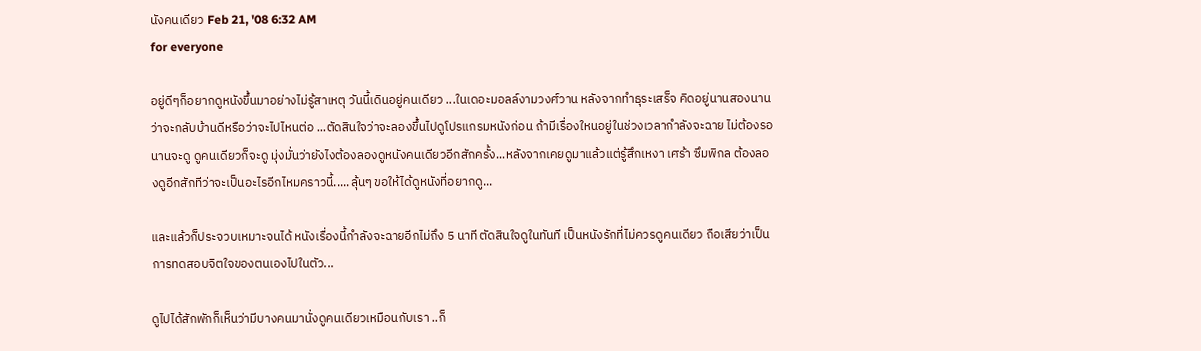นังคนเดียว Feb 21, '08 6:32 AM
for everyone

อยู่ดีๆก็อยากดูหนังขึ้นมาอย่างไม่รู้สาเหตุ วันนี้เดินอยู่คนเดียว ...ในเดอะมอลล์งามวงศ์วาน หลังจากทำธุระเสร็จ คิดอยู่นานสองนาน ว่าจะกลับบ้านดีหรือว่าจะไปไหนต่อ ...ตัดสินใจว่าจะลองขึ้นไปดูโปรแกรมหนังก่อน ถ้ามีเรื่องใหนอยู่ในช่วงเวลากำลังจะฉาย ไม่ต้องรอนานจะดู ดูคนเดียวก็จะดู มุ่งมั่นว่ายังไงต้องลองดูหนังคนเดียวอีกสักครั้ง...หลังจากเคยดูมาแล้วแต่รู้สึกเหงา เศร้า ซึมพิกล ต้องลองดูอีกสักทีว่าจะเป็นอะไรอีกไหมคราวนี้.....ลุ้นๆ ขอให้ได้ดูหนังที่อยากดู...

และแล้วก็ประจวบเหมาะจนได้ หนังเรื่องนี้กำลังจะฉายอีกไม่ถึง 5 นาที ตัดสินใจดูในทันที เป็นหนังรักที่ไม่ควรดูคนเดียว ถือเสียว่าเป็นการทดสอบจิตใจของตนเองไปในตัว...

ดูไปได้สักพักก็เห็นว่ามีบางคนมานั่งดูคนเดียวเหมือนกับเรา ..ก็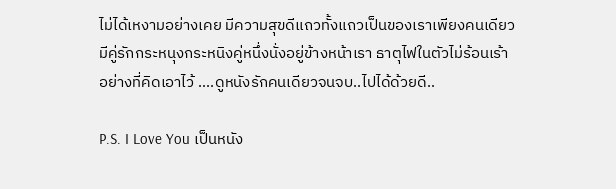ไม่ได้เหงามอย่างเคย มีความสุขดีแถวทั้งแถวเป็นของเราเพียงคนเดียว มีคู่รักกระหนุงกระหนิงคู่หนึ่งนั่งอยู่ข้างหน้าเรา ธาตุไฟในตัวไม่ร้อนเร้าอย่างที่คิดเอาไว้ ....ดูหนังรักคนเดียวจนจบ..ไปได้ด้วยดี..

P.S. I Love You เป็นหนัง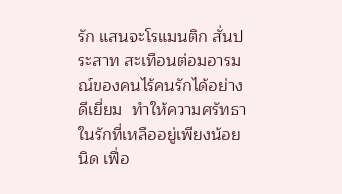รัก แสนจะโรแมนติก สั่นประสาท สะเทือนต่อมอารมณ์ของคนไร้คนรักได้อย่างดีเยี่ยม  ทำให้ความศรัทธาในรักที่เหลืออยู่เพียงน้อยนิด เฟื่อ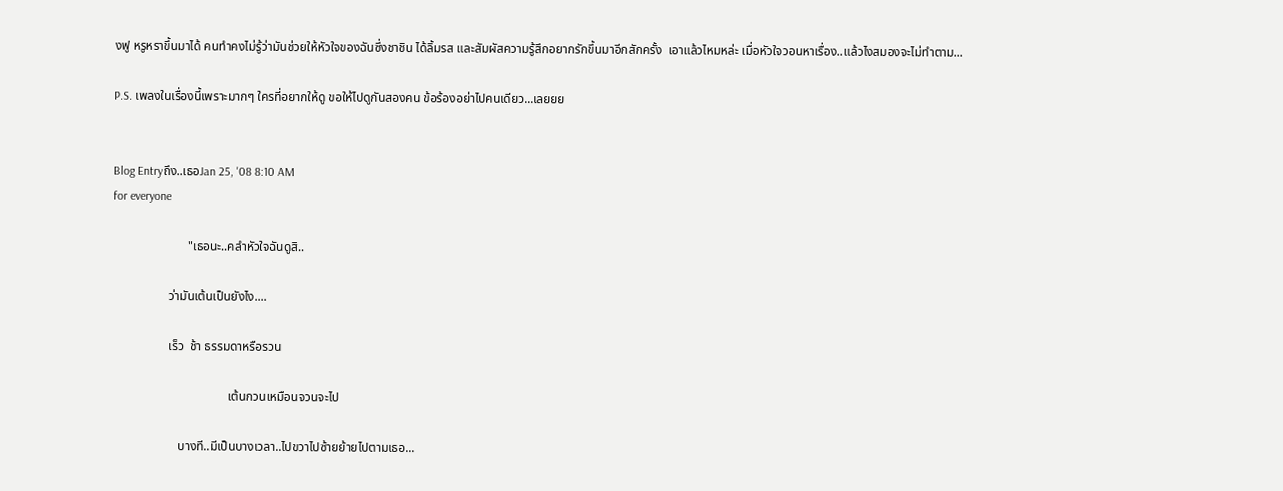งฟู หรูหราขึ้นมาได้ คนทำคงไม่รู้ว่ามันช่วยให้หัวใจของฉันซึ่งชาชิน ได้ลิ้มรส และสัมผัสความรู้สึกอยากรักขึ้นมาอีกสักครั้ง  เอาแล้วไหมหล่ะ เมื่อหัวใจวอนหาเรื่อง..แล้วไงสมองจะไม่ทำตาม...

P.S. เพลงในเรื่องนี้เพราะมากๆ ใครที่อยากให้ดู ขอให้ไปดูกันสองคน ข้อร้องอย่าไปคนเดียว...เลยยย


Blog Entryถึง..เธอJan 25, '08 8:10 AM
for everyone

                        "เธอนะ..คลำหัวใจฉันดูสิ..

                  ว่ามันเต้นเป็นยังไง....

                  เร็ว  ช้า ธรรมดาหรือรวน

                                     เต้นกวนเหมือนจวนจะไป

                     บางที..มีเป็นบางเวลา..ไปขวาไปซ้ายย้ายไปตามเธอ...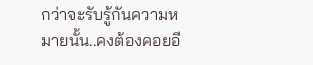กว่าจะรับรู้กันความหมายนั้น..คงต้องคอยอี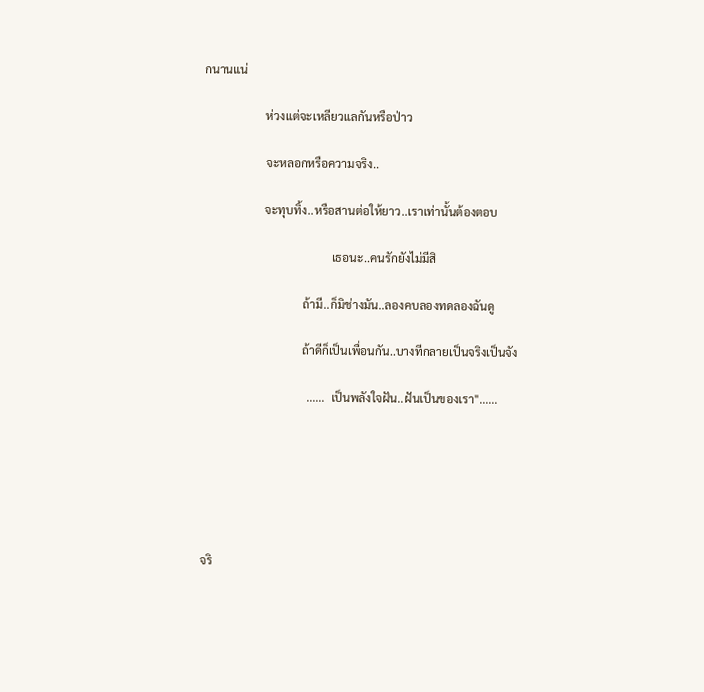กนานแน่

                     ห่วงแต่จะเหลียวแลกันหรือป่าว

                     จะหลอกหรือความจริง..

                     จะทุบทิ้ง..หรือสานต่อให้ยาว..เราเท่านั้นต้องตอบ

                                            เธอนะ..คนรักยังไม่มีสิ

                                  ถ้ามี..ก็มิช่างมัน..ลองคบลองทดลองฉันดู

                                  ถ้าดีก็เป็นเพื่อนกัน..บางทีกลายเป็นจริงเป็นจัง

                                    ......  เป็นพลังใจฝัน..ฝันเป็นของเรา"......






จริ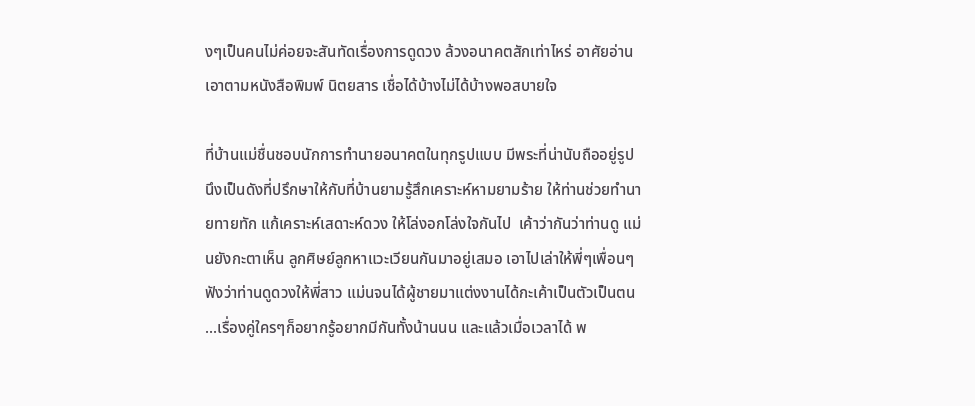งๆเป็นคนไม่ค่อยจะสันทัดเรื่องการดูดวง ล้วงอนาคตสักเท่าไหร่ อาศัยอ่านเอาตามหนังสือพิมพ์ นิตยสาร เชื่อได้บ้างไม่ได้บ้างพอสบายใจ

ที่บ้านแม่ชื่นชอบนักการทำนายอนาคตในทุกรูปแบบ มีพระที่น่านับถืออยู่รูปนึงเป็นดังที่ปรึกษาให้กับที่บ้านยามรู้สึกเคราะห์หามยามร้าย ให้ท่านช่วยทำนายทายทัก แก้เคราะห์เสดาะห์ดวง ให้โล่งอกโล่งใจกันไป  เค้าว่ากันว่าท่านดู แม่นยังกะตาเห็น ลูกศิษย์ลูกหาแวะเวียนกันมาอยู่เสมอ เอาไปเล่าให้พี่ๆเพื่อนๆฟังว่าท่านดูดวงให้พี่สาว แม่นจนได้ผู้ชายมาแต่งงานได้กะเค้าเป็นตัวเป็นตน ...เรื่องคู่ใครๆก็อยากรู้อยากมีกันทั้งน้านนน และแล้วเมื่อเวลาได้ พ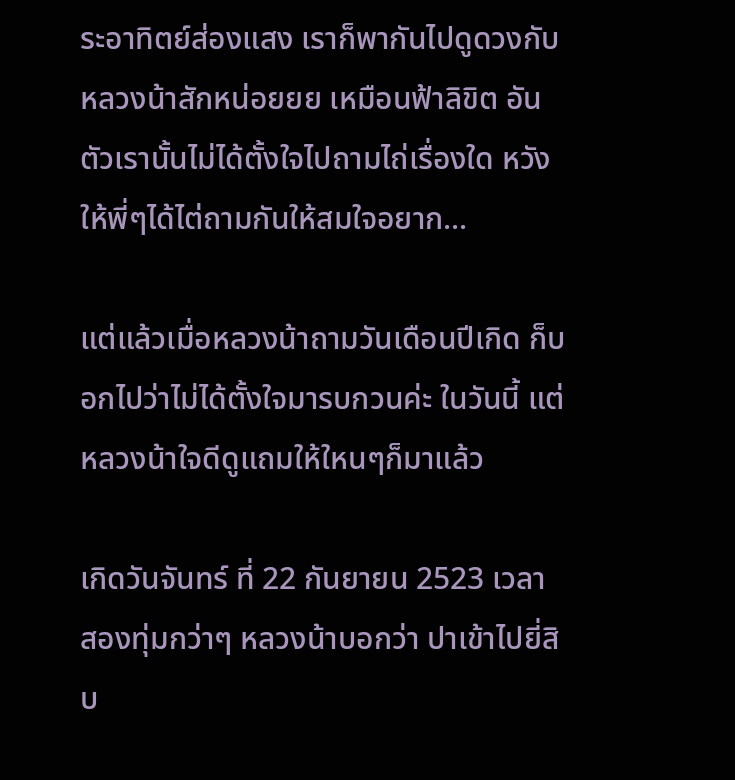ระอาทิตย์ส่องแสง เราก็พากันไปดูดวงกับหลวงน้าสักหน่อยยย เหมือนฟ้าลิขิต อันตัวเรานั้นไม่ได้ตั้งใจไปถามไถ่เรื่องใด หวังให้พี่ๆได้ไต่ถามกันให้สมใจอยาก...

แต่แล้วเมื่อหลวงน้าถามวันเดือนปีเกิด ก็บอกไปว่าไม่ได้ตั้งใจมารบกวนค่ะ ในวันนี้ แต่หลวงน้าใจดีดูแถมให้ใหนๆก็มาแล้ว

เกิดวันจันทร์ ที่ 22 กันยายน 2523 เวลา สองทุ่มกว่าๆ หลวงน้าบอกว่า ปาเข้าไปยี่สิบ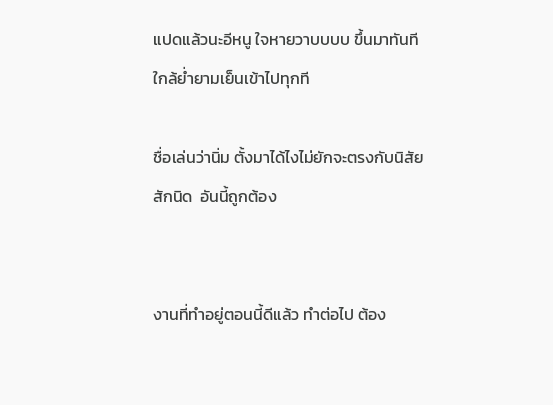แปดแล้วนะอีหนู ใจหายวาบบบบ ขึ้นมาทันทีใกล้ย่ำยามเย็นเข้าไปทุกที

ชื่อเล่นว่านิ่ม ตั้งมาได้ไงไม่ยักจะตรงกับนิสัยสักนิด  อันนี้ถูกต้อง


งานที่ทำอยู่ตอนนี้ดีแล้ว ทำต่อไป ต้อง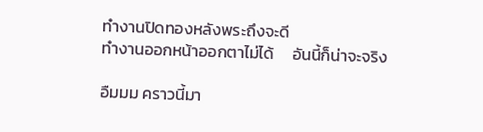ทำงานปิดทองหลังพระถึงจะดี
ทำงานออกหน้าออกตาไม่ได้     อันนี้ก็น่าจะจริง

อืมมม คราวนี้มา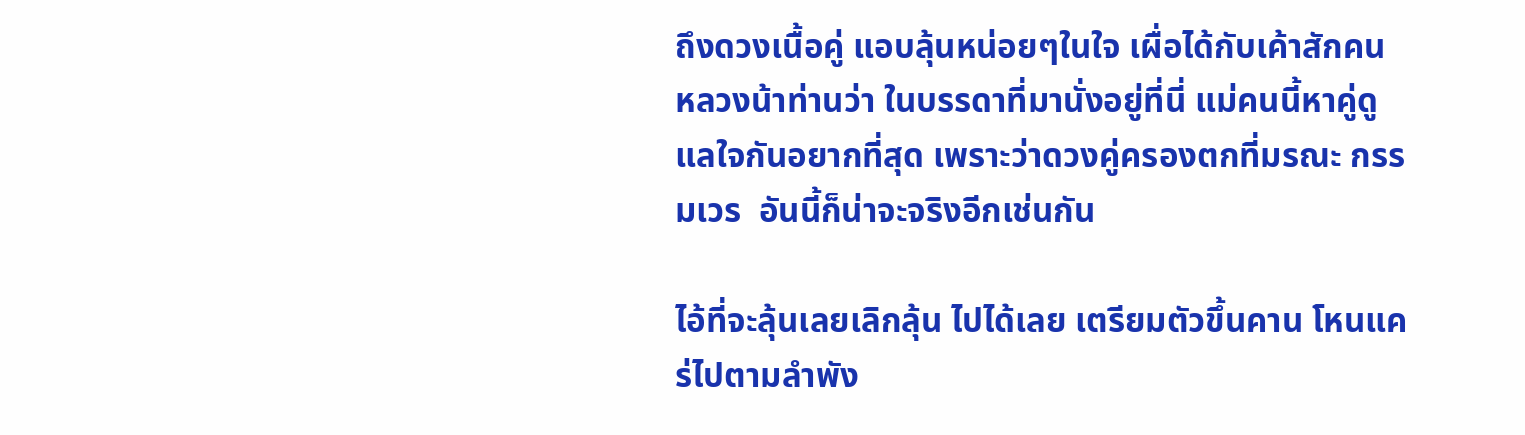ถึงดวงเนื้อคู่ แอบลุ้นหน่อยๆในใจ เผื่อได้กับเค้าสักคน
หลวงน้าท่านว่า ในบรรดาที่มานั่งอยู่ที่นี่ แม่คนนี้หาคู่ดูแลใจกันอยากที่สุด เพราะว่าดวงคู่ครองตกที่มรณะ กรรมเวร  อันนี้ก็น่าจะจริงอีกเช่นกัน

ไอ้ที่จะลุ้นเลยเลิกลุ้น ไปได้เลย เตรียมตัวขึ้นคาน โหนแคร่ไปตามลำพัง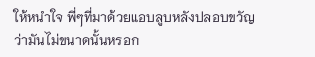ให้หนำใจ พี่ๆที่มาด้วยแอบลูบหลังปลอบขวัญ ว่ามันไม่ขนาดนั้นหรอก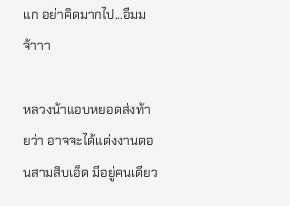แก อย่าคิดมากไป...อืมม จ้าาา

หลวงน้าแอบหยอดส่งท้ายว่า อาจจะได้แต่งงานตอนสามสิบเอ็ด มีอยู่คนเดียว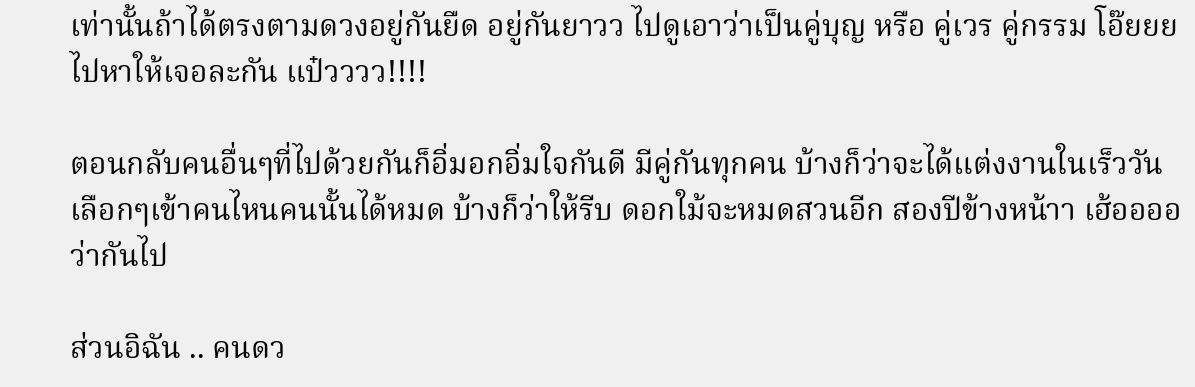เท่านั้นถ้าได้ตรงตามดวงอยู่กันยืด อยู่กันยาวว ไปดูเอาว่าเป็นคู่บุญ หรือ คู่เวร คู่กรรม โอ๊ยยย ไปหาให้เจอละกัน แป๋วววว!!!!

ตอนกลับคนอื่นๆที่ไปด้วยกันก็อิ่มอกอิ่มใจกันดี มีคู่กันทุกคน บ้างก็ว่าจะได้แต่งงานในเร็ววัน เลือกๆเข้าคนไหนคนนั้นได้หมด บ้างก็ว่าให้รีบ ดอกใม้จะหมดสวนอีก สองปีข้างหน้าา เฮ้ออออ ว่ากันไป

ส่วนอิฉัน .. คนดว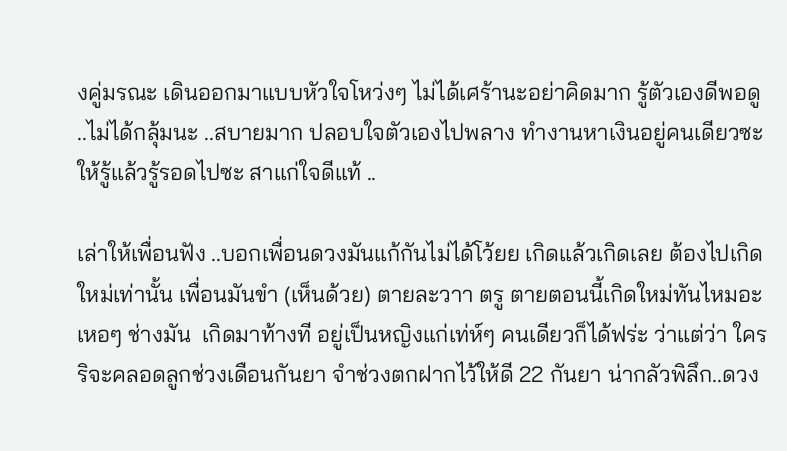งคู่มรณะ เดินออกมาแบบหัวใจโหว่งๆ ไม่ได้เศร้านะอย่าคิดมาก รู้ตัวเองดีพอดู ..ไม่ได้กลุ้มนะ ..สบายมาก ปลอบใจตัวเองไปพลาง ทำงานหาเงินอยู่คนเดียวซะให้รู้แล้วรู้รอดไปซะ สาแก่ใจดีแท้ ..

เล่าให้เพื่อนฟัง ..บอกเพื่อนดวงมันแก้กันไม่ได้โว้ยย เกิดแล้วเกิดเลย ต้องไปเกิดใหม่เท่านั้น เพื่อนมันขำ (เห็นด้วย) ตายละวาา ตรู ตายตอนนี้เกิดใหม่ทันไหมอะ เหอๆ ช่างมัน  เกิดมาท้างที อยู่เป็นหญิงแก่เท่ห์ๆ คนเดียวก็ได้ฟร่ะ ว่าแต่ว่า ใครริจะคลอดลูกช่วงเดือนกันยา จำช่วงตกฝากไว้ให้ดี 22 กันยา น่ากลัวพิลึก..ดวง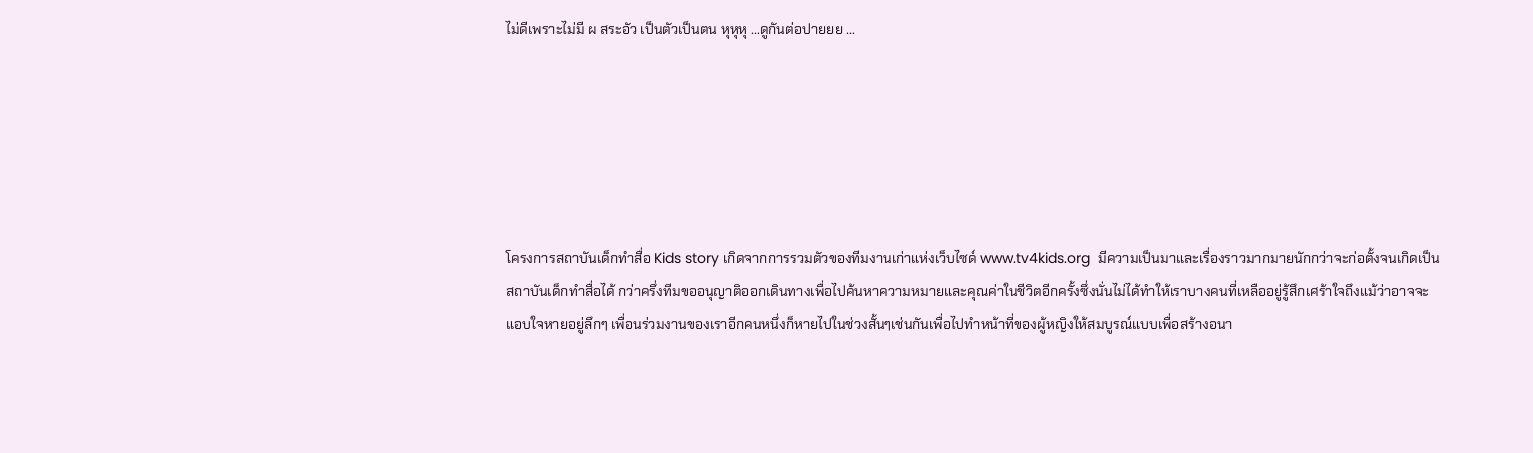ไม่ดีเพราะไม่มี ผ สระอัว เป็นตัวเป็นตน หุหุหุ ...ดูกันต่อปายยย ...






โครงการสถาบันเด็กทำสื่อ Kids story เกิดจากการรวมตัวของทีมงานเก่าแห่งเว็บไซด์ www.tv4kids.org  มีความเป็นมาและเรื่องราวมากมายนักกว่าจะก่อตั้งจนเกิดเป็นสถาบันเด็กทำสื่อได้ กว่าครึ่งทีมขออนุญาติออกเดินทางเพื่อไปค้นหาความหมายและคุณค่าในชีวิตอีกครั้งซึ่งนั่นไม่ได้ทำให้เราบางคนที่เหลืออยู่รู้สึกเศร้าใจถึงแม้ว่าอาจจะแอบใจหายอยู่ลึกๆ เพื่อนร่วมงานของเราอีกคนหนึ่งก็หายไปในช่วงสั้นๆเช่นกันเพื่อไปทำหน้าที่ของผู้หญิงให้สมบูรณ์แบบเพื่อสร้างอนา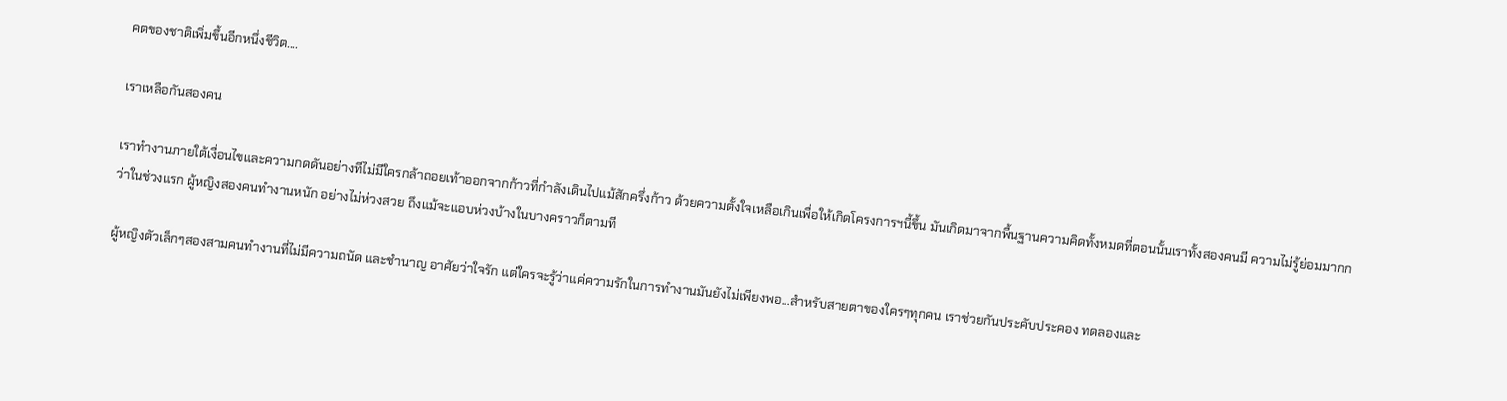คตของชาติเพิ่มขึ้นอีกหนึ่งชีวิต....

เราเหลือกันสองคน

เราทำงานภายใต้เงื่อนไขและความกดดันอย่างทีไม่มีใครกล้าถอยเท้าออกจากก้าวที่กำลังเดินไปแม้สักครึ่งก้าว ด้วยความตั้งใจเหลือเกินเพื่อให้เกิดโครงการฯนี้ขึ้น มันเกิดมาจากพื้นฐานความคิดทั้งหมดที่ตอนนั้นเราทั้งสองคนมี ความไม่รู้ย่อมมากกว่าในช่วงแรก ผู้หญิงสองคนทำงานหนัก อย่างไม่ห่วงสวย ถึงแม้จะแอบห่วงบ้างในบางคราวก็ตามที

ผู้หญิงตัวเล็กๆสองสามคนทำงานที่ไม่มีความถนัด และชำนาญ อาศัยว่าใจรัก แต่ใครจะรู้ว่าแค่ความรักในการทำงานมันยังไม่เพียงพอ...สำหรับสายตาของใครๆทุกคน เราช่วยกันประคับประคอง ทดลองและ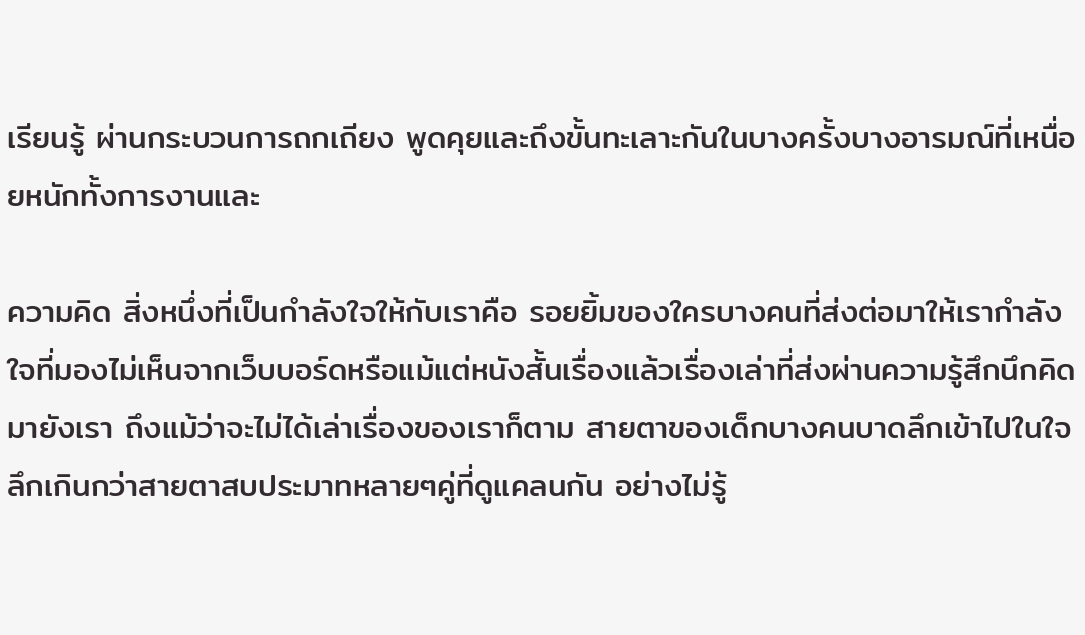เรียนรู้ ผ่านกระบวนการถกเถียง พูดคุยและถึงขั้นทะเลาะกันในบางครั้งบางอารมณ์ที่เหนื่อยหนักทั้งการงานและ

ความคิด สิ่งหนึ่งที่เป็นกำลังใจให้กับเราคือ รอยยิ้มของใครบางคนที่ส่งต่อมาให้เรากำลังใจที่มองไม่เห็นจากเว็บบอร์ดหรือแม้แต่หนังสั้นเรื่องแล้วเรื่องเล่าที่ส่งผ่านความรู้สึกนึกคิดมายังเรา ถึงแม้ว่าจะไม่ได้เล่าเรื่องของเราก็ตาม สายตาของเด็กบางคนบาดลึกเข้าไปในใจลึกเกินกว่าสายตาสบประมาทหลายๆคู่ที่ดูแคลนกัน อย่างไม่รู้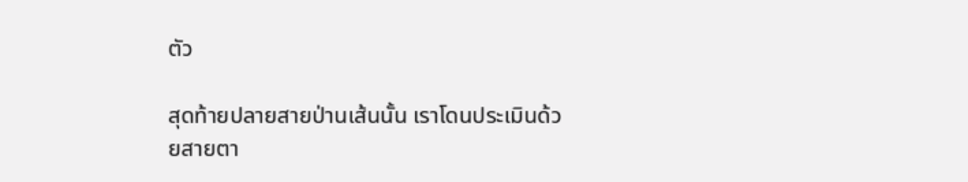ตัว

สุดท้ายปลายสายป่านเส้นนั้น เราโดนประเมินด้วยสายตา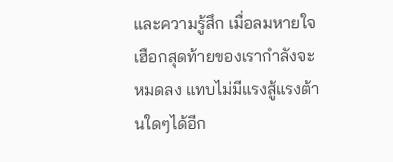และความรู้สึก เมื่อลมหายใจเฮือกสุดท้ายของเรากำลังจะหมดลง แทบไม่มีแรงสู้แรงต้านใดๆได้อีก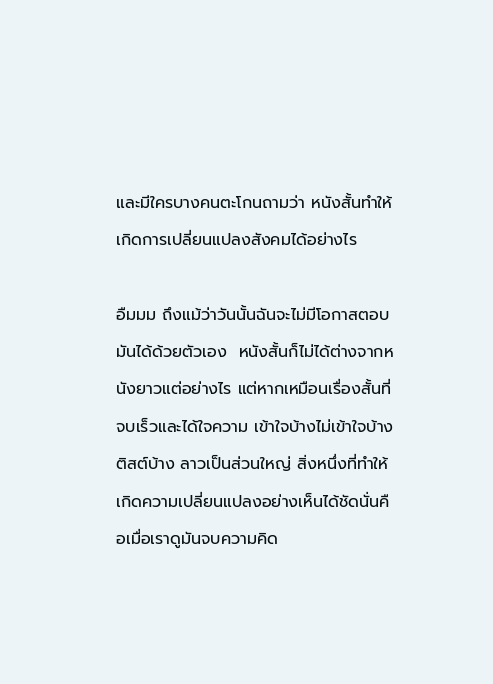และมีใครบางคนตะโกนถามว่า หนังสั้นทำให้เกิดการเปลี่ยนแปลงสังคมได้อย่างไร

อืมมม ถึงแม้ว่าวันนั้นฉันจะไม่มีโอกาสตอบมันได้ด้วยตัวเอง  หนังสั้นก็ไม่ได้ต่างจากหนังยาวแต่อย่างไร แต่หากเหมือนเรื่องสั้นที่จบเร็วและได้ใจความ เข้าใจบ้างไม่เข้าใจบ้าง ติสต์บ้าง ลาวเป็นส่วนใหญ่ สิ่งหนึ่งที่ทำให้เกิดความเปลี่ยนแปลงอย่างเห็นได้ชัดนั่นคือเมื่อเราดูมันจบความคิด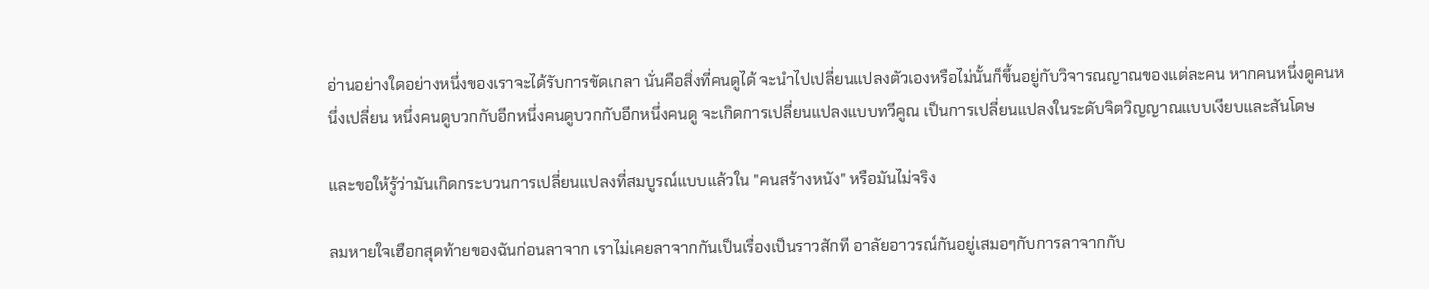อ่านอย่างใดอย่างหนึ่งของเราจะได้รับการขัดเกลา นั่นคือสิ่งที่คนดูได้ จะนำไปเปลี่ยนแปลงตัวเองหรือไม่นั้นก็ขึ้นอยู่กับวิจารณญาณของแต่ละคน หากคนหนึ่งดูคนหนึ่งเปลี่ยน หนึ่งคนดูบวกกับอีกหนึ่งคนดูบวกกับอีกหนึ่งคนดู จะเกิดการเปลี่ยนแปลงแบบทวีคูณ เป็นการเปลี่ยนแปลงในระดับจิตวิญญาณแบบเงียบและสันโดษ

และขอให้รู้ว่ามันเกิดกระบวนการเปลี่ยนแปลงที่สมบูรณ์แบบแล้วใน "คนสร้างหนัง" หรือมันไม่จริง

ลมหายใจเฮือกสุดท้ายของฉันก่อนลาจาก เราไม่เคยลาจากกันเป็นเรื่องเป็นราวสักที อาลัยอาวรณ์กันอยู่เสมอๆกับการลาจากกับ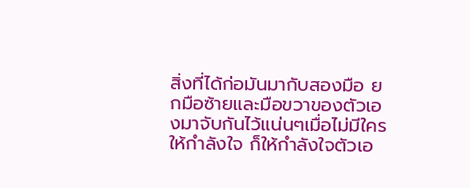สิ่งที่ได้ก่อมันมากับสองมือ ยกมือซ้ายและมือขวาของตัวเองมาจับกันไว้แน่นๆเมื่อไม่มีใครให้กำลังใจ ก็ให้กำลังใจตัวเอ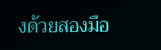งด้วยสองมือ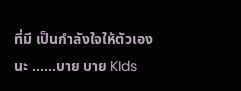ที่มี เป็นกำลังใจให้ตัวเองนะ ......บาย บาย KIds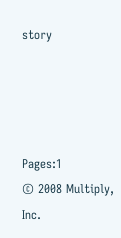story




Pages:1
© 2008 Multiply, Inc.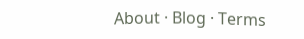About · Blog · Terms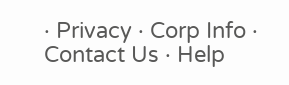· Privacy · Corp Info · Contact Us · Help